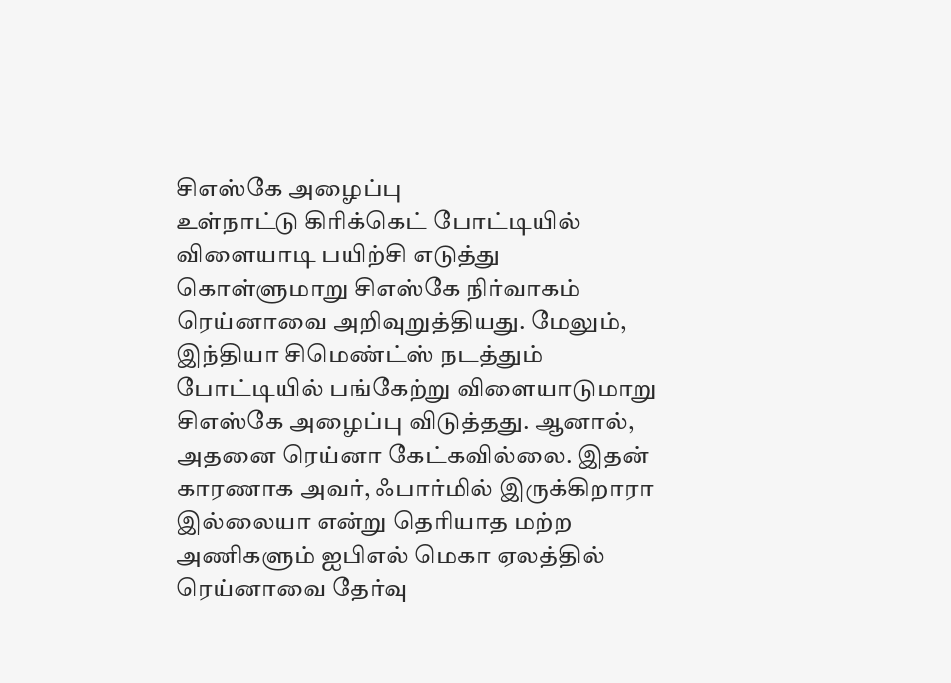சிஎஸ்கே அழைப்பு
உள்நாட்டு கிரிக்கெட் போட்டியில் விளையாடி பயிற்சி எடுத்து கொள்ளுமாறு சிஎஸ்கே நிர்வாகம் ரெய்னாவை அறிவுறுத்தியது. மேலும், இந்தியா சிமெண்ட்ஸ் நடத்தும் போட்டியில் பங்கேற்று விளையாடுமாறு சிஎஸ்கே அழைப்பு விடுத்தது. ஆனால், அதனை ரெய்னா கேட்கவில்லை. இதன் காரணாக அவர், ஃபார்மில் இருக்கிறாரா இல்லையா என்று தெரியாத மற்ற அணிகளும் ஐபிஎல் மெகா ஏலத்தில் ரெய்னாவை தேர்வு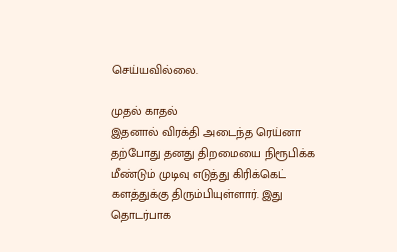செய்யவில்லை.

முதல் காதல்
இதனால் விரக்தி அடைந்த ரெய்னா தற்போது தனது திறமையை நிரூபிக்க மீண்டும் முடிவு எடுத்து கிரிக்கெட் களத்துக்கு திரும்பியுள்ளார். இது தொடர்பாக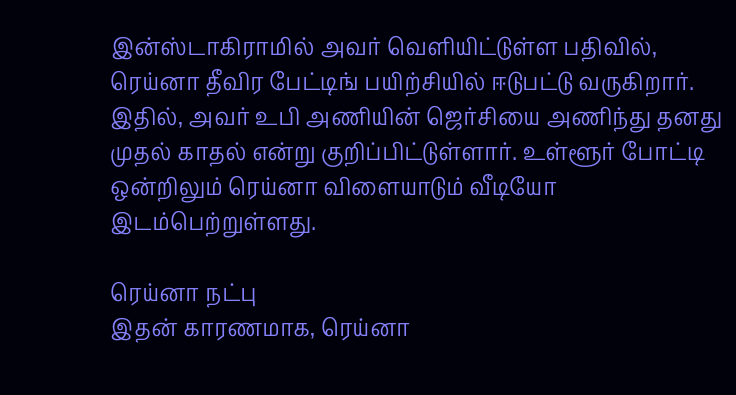இன்ஸ்டாகிராமில் அவர் வெளியிட்டுள்ள பதிவில், ரெய்னா தீவிர பேட்டிங் பயிற்சியில் ஈடுபட்டு வருகிறார். இதில், அவர் உபி அணியின் ஜெர்சியை அணிந்து தனது முதல் காதல் என்று குறிப்பிட்டுள்ளார். உள்ளூர் போட்டி ஒன்றிலும் ரெய்னா விளையாடும் வீடியோ இடம்பெற்றுள்ளது.

ரெய்னா நட்பு
இதன் காரணமாக, ரெய்னா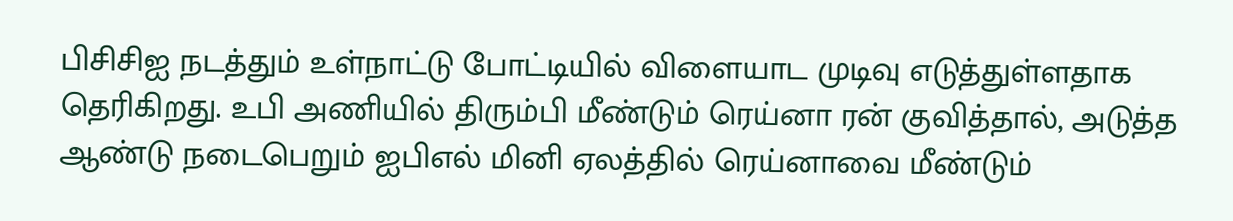பிசிசிஐ நடத்தும் உள்நாட்டு போட்டியில் விளையாட முடிவு எடுத்துள்ளதாக தெரிகிறது. உபி அணியில் திரும்பி மீண்டும் ரெய்னா ரன் குவித்தால், அடுத்த ஆண்டு நடைபெறும் ஐபிஎல் மினி ஏலத்தில் ரெய்னாவை மீண்டும்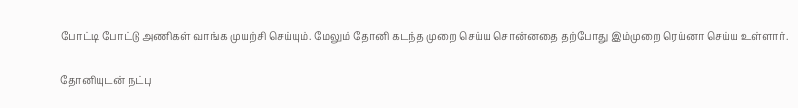போட்டி போட்டு அணிகள் வாங்க முயற்சி செய்யும். மேலும் தோனி கடந்த முறை செய்ய சொன்னதை தற்போது இம்முறை ரெய்னா செய்ய உள்ளார்.

தோனியுடன் நட்பு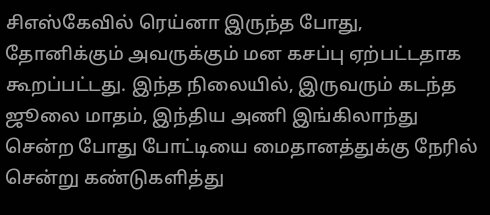சிஎஸ்கேவில் ரெய்னா இருந்த போது, தோனிக்கும் அவருக்கும் மன கசப்பு ஏற்பட்டதாக கூறப்பட்டது. இந்த நிலையில், இருவரும் கடந்த ஜூலை மாதம், இந்திய அணி இங்கிலாந்து சென்ற போது போட்டியை மைதானத்துக்கு நேரில் சென்று கண்டுகளித்து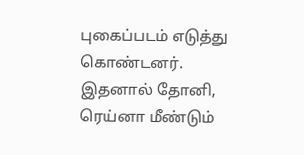புகைப்படம் எடுத்து கொண்டனர். இதனால் தோனி, ரெய்னா மீண்டும்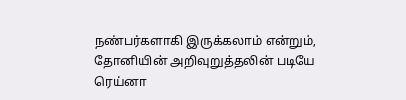நண்பர்களாகி இருக்கலாம் என்றும், தோனியின் அறிவுறுத்தலின் படியே ரெய்னா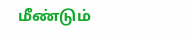மீண்டும்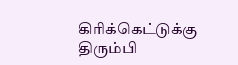கிரிக்கெட்டுக்கு திரும்பி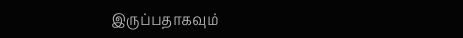இருப்பதாகவும்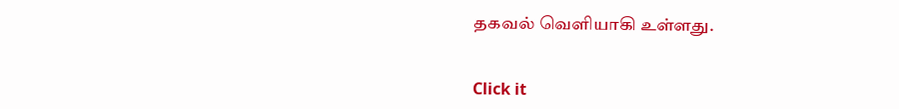தகவல் வெளியாகி உள்ளது.


Click it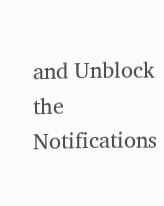and Unblock the Notifications